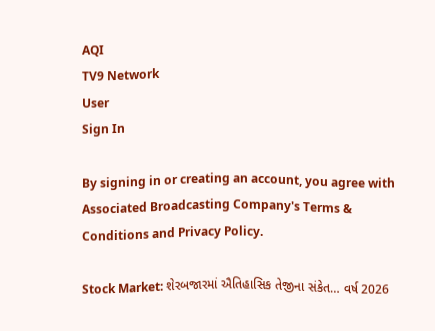AQI
TV9 Network
User
Sign In

By signing in or creating an account, you agree with Associated Broadcasting Company's Terms & Conditions and Privacy Policy.

Stock Market: શેરબજારમાં ઐતિહાસિક તેજીના સંકેત… વર્ષ 2026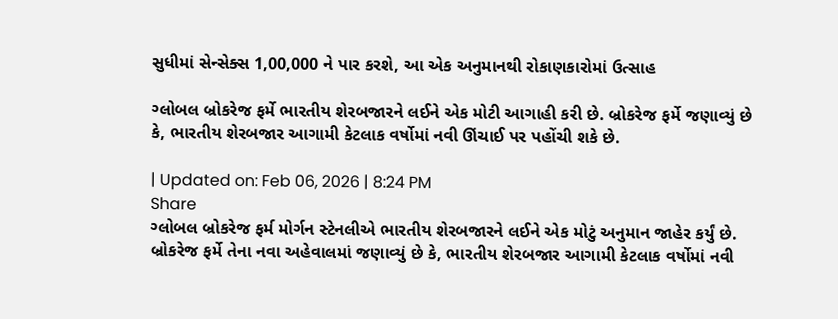સુધીમાં સેન્સેક્સ 1,00,000 ને પાર કરશે, આ એક અનુમાનથી રોકાણકારોમાં ઉત્સાહ

ગ્લોબલ બ્રોકરેજ ફર્મે ભારતીય શેરબજારને લઈને એક મોટી આગાહી કરી છે. બ્રોકરેજ ફર્મે જણાવ્યું છે કે, ભારતીય શેરબજાર આગામી કેટલાક વર્ષોમાં નવી ઊંચાઈ પર પહોંચી શકે છે.

| Updated on: Feb 06, 2026 | 8:24 PM
Share
ગ્લોબલ બ્રોકરેજ ફર્મ મોર્ગન સ્ટેનલીએ ભારતીય શેરબજારને લઈને એક મોટું અનુમાન જાહેર કર્યું છે. બ્રોકરેજ ફર્મે તેના નવા અહેવાલમાં જણાવ્યું છે કે, ભારતીય શેરબજાર આગામી કેટલાક વર્ષોમાં નવી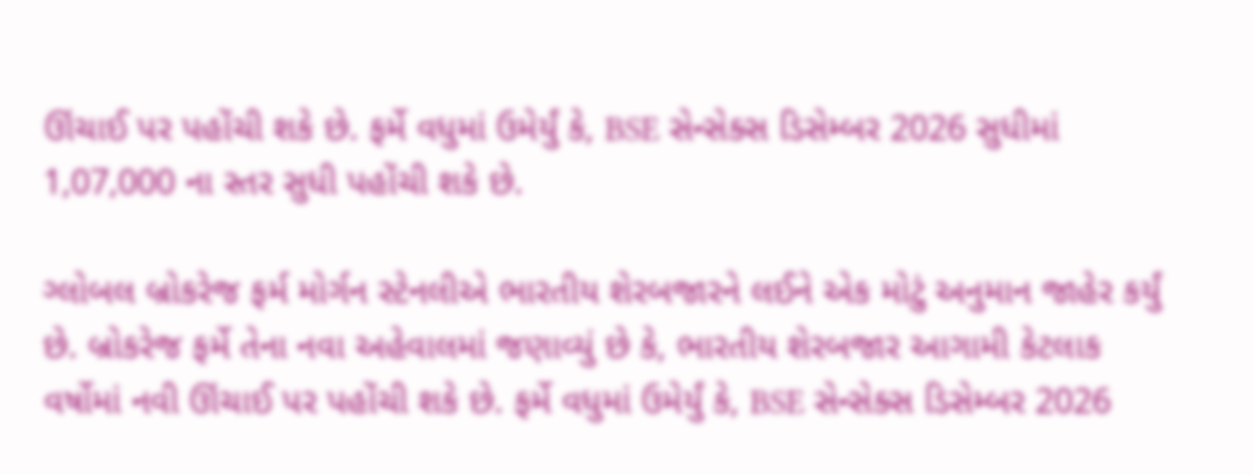ઊંચાઈ પર પહોંચી શકે છે. ફર્મે વધુમાં ઉમેર્યું કે, BSE સેન્સેક્સ ડિસેમ્બર 2026 સુધીમાં 1,07,000 ના સ્તર સુધી પહોંચી શકે છે.

ગ્લોબલ બ્રોકરેજ ફર્મ મોર્ગન સ્ટેનલીએ ભારતીય શેરબજારને લઈને એક મોટું અનુમાન જાહેર કર્યું છે. બ્રોકરેજ ફર્મે તેના નવા અહેવાલમાં જણાવ્યું છે કે, ભારતીય શેરબજાર આગામી કેટલાક વર્ષોમાં નવી ઊંચાઈ પર પહોંચી શકે છે. ફર્મે વધુમાં ઉમેર્યું કે, BSE સેન્સેક્સ ડિસેમ્બર 2026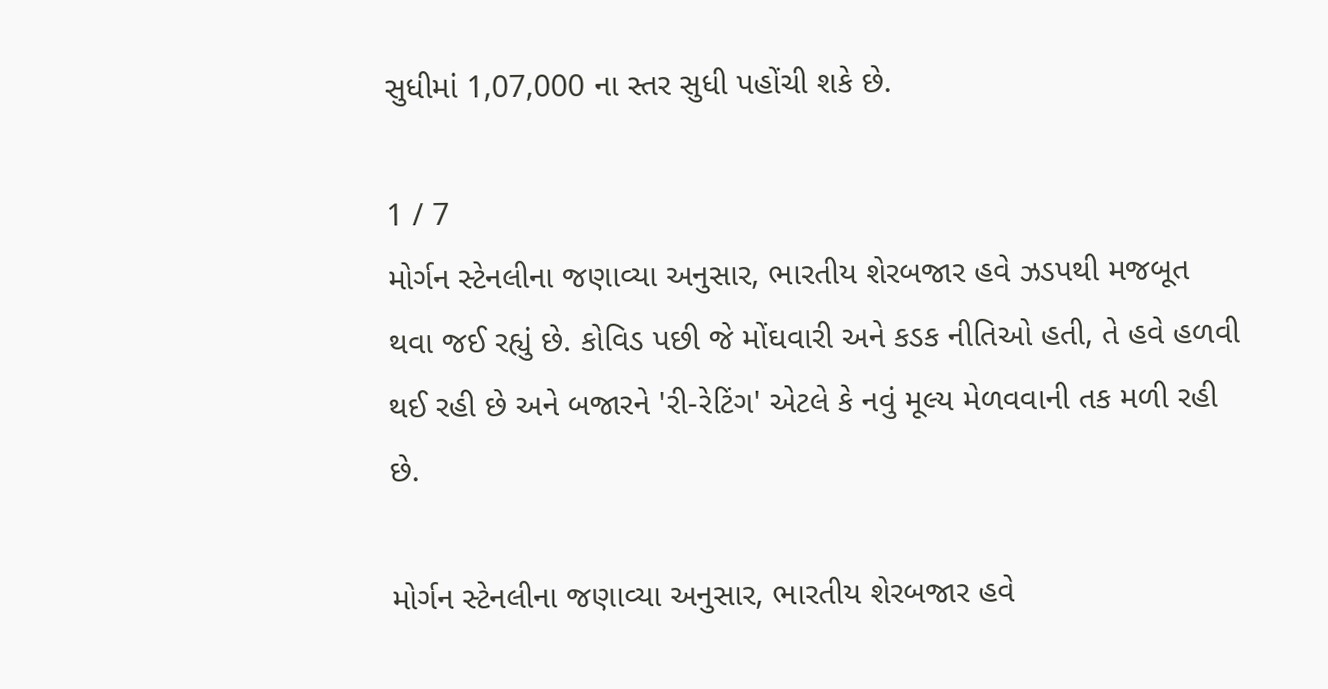સુધીમાં 1,07,000 ના સ્તર સુધી પહોંચી શકે છે.

1 / 7
મોર્ગન સ્ટેનલીના જણાવ્યા અનુસાર, ભારતીય શેરબજાર હવે ઝડપથી મજબૂત થવા જઈ રહ્યું છે. કોવિડ પછી જે મોંઘવારી અને કડક નીતિઓ હતી, તે હવે હળવી થઈ રહી છે અને બજારને 'રી-રેટિંગ' એટલે કે નવું મૂલ્ય મેળવવાની તક મળી રહી છે.

મોર્ગન સ્ટેનલીના જણાવ્યા અનુસાર, ભારતીય શેરબજાર હવે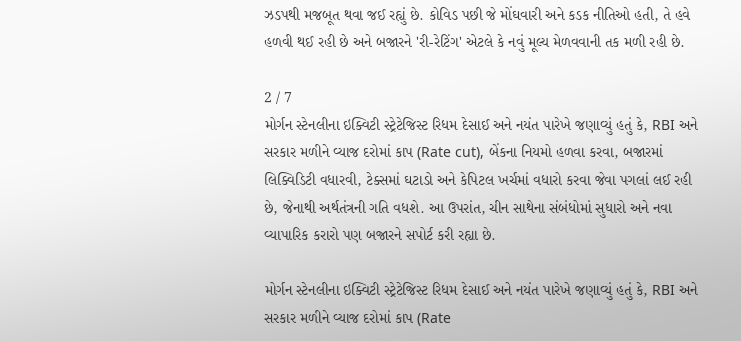ઝડપથી મજબૂત થવા જઈ રહ્યું છે. કોવિડ પછી જે મોંઘવારી અને કડક નીતિઓ હતી, તે હવે હળવી થઈ રહી છે અને બજારને 'રી-રેટિંગ' એટલે કે નવું મૂલ્ય મેળવવાની તક મળી રહી છે.

2 / 7
મોર્ગન સ્ટેનલીના ઇક્વિટી સ્ટ્રેટેજિસ્ટ રિધમ દેસાઈ અને નયંત પારેખે જણાવ્યું હતું કે, RBI અને સરકાર મળીને વ્યાજ દરોમાં કાપ (Rate cut), બેંકના નિયમો હળવા કરવા, બજારમાં લિક્વિડિટી વધારવી, ટેક્સમાં ઘટાડો અને કેપિટલ ખર્ચમાં વધારો કરવા જેવા પગલાં લઈ રહી છે, જેનાથી અર્થતંત્રની ગતિ વધશે. આ ઉપરાંત, ચીન સાથેના સંબંધોમાં સુધારો અને નવા વ્યાપારિક કરારો પણ બજારને સપોર્ટ કરી રહ્યા છે.

મોર્ગન સ્ટેનલીના ઇક્વિટી સ્ટ્રેટેજિસ્ટ રિધમ દેસાઈ અને નયંત પારેખે જણાવ્યું હતું કે, RBI અને સરકાર મળીને વ્યાજ દરોમાં કાપ (Rate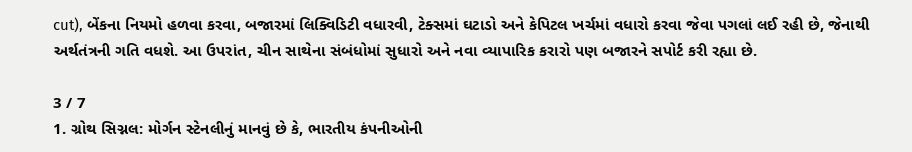cut), બેંકના નિયમો હળવા કરવા, બજારમાં લિક્વિડિટી વધારવી, ટેક્સમાં ઘટાડો અને કેપિટલ ખર્ચમાં વધારો કરવા જેવા પગલાં લઈ રહી છે, જેનાથી અર્થતંત્રની ગતિ વધશે. આ ઉપરાંત, ચીન સાથેના સંબંધોમાં સુધારો અને નવા વ્યાપારિક કરારો પણ બજારને સપોર્ટ કરી રહ્યા છે.

3 / 7
1. ગ્રોથ સિગ્નલ: મોર્ગન સ્ટેનલીનું માનવું છે કે, ભારતીય કંપનીઓની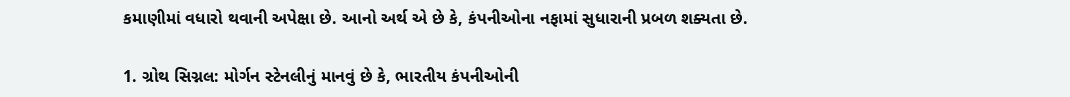કમાણીમાં વધારો થવાની અપેક્ષા છે. આનો અર્થ એ છે કે, કંપનીઓના નફામાં સુધારાની પ્રબળ શક્યતા છે.

1. ગ્રોથ સિગ્નલ: મોર્ગન સ્ટેનલીનું માનવું છે કે, ભારતીય કંપનીઓની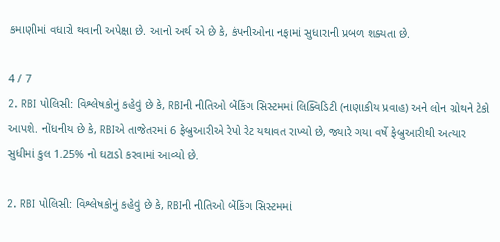કમાણીમાં વધારો થવાની અપેક્ષા છે. આનો અર્થ એ છે કે, કંપનીઓના નફામાં સુધારાની પ્રબળ શક્યતા છે.

4 / 7
2. RBI પોલિસી: વિશ્લેષકોનું કહેવું છે કે, RBIની નીતિઓ બેંકિંગ સિસ્ટમમાં લિક્વિડિટી (નાણાકીય પ્રવાહ) અને લોન ગ્રોથને ટેકો આપશે. નોંધનીય છે કે, RBIએ તાજેતરમાં 6 ફેબ્રુઆરીએ રેપો રેટ યથાવત રાખ્યો છે, જ્યારે ગયા વર્ષે ફેબ્રુઆરીથી અત્યાર સુધીમાં કુલ 1.25% નો ઘટાડો કરવામાં આવ્યો છે.

2. RBI પોલિસી: વિશ્લેષકોનું કહેવું છે કે, RBIની નીતિઓ બેંકિંગ સિસ્ટમમાં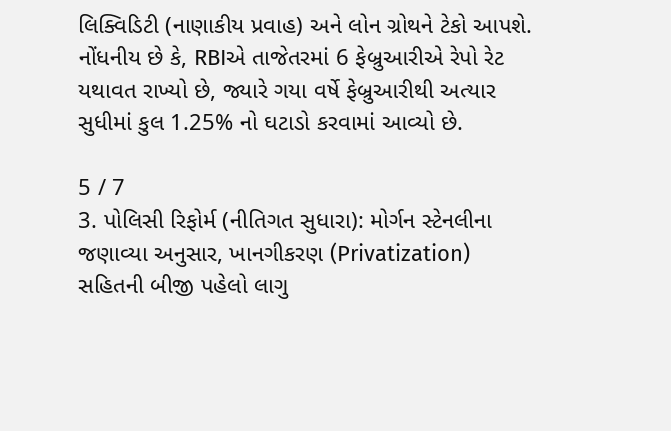લિક્વિડિટી (નાણાકીય પ્રવાહ) અને લોન ગ્રોથને ટેકો આપશે. નોંધનીય છે કે, RBIએ તાજેતરમાં 6 ફેબ્રુઆરીએ રેપો રેટ યથાવત રાખ્યો છે, જ્યારે ગયા વર્ષે ફેબ્રુઆરીથી અત્યાર સુધીમાં કુલ 1.25% નો ઘટાડો કરવામાં આવ્યો છે.

5 / 7
3. પોલિસી રિફોર્મ (નીતિગત સુધારા): મોર્ગન સ્ટેનલીના જણાવ્યા અનુસાર, ખાનગીકરણ (Privatization) સહિતની બીજી પહેલો લાગુ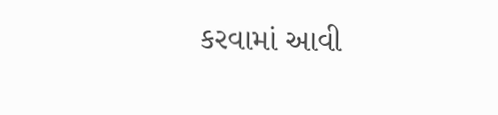કરવામાં આવી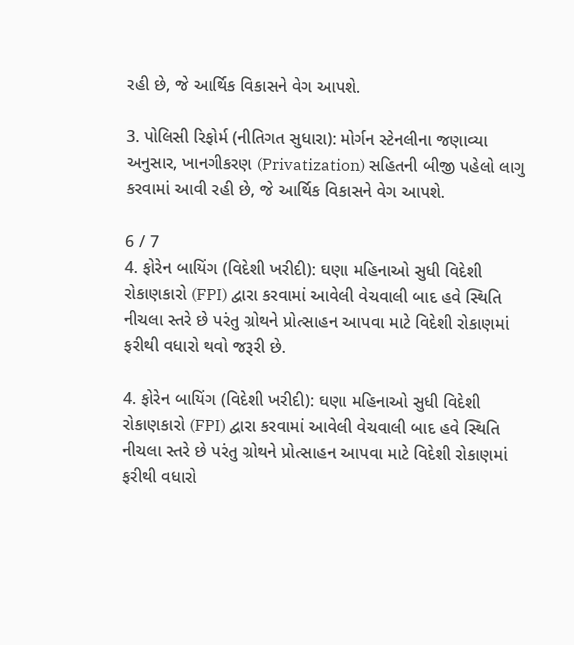રહી છે, જે આર્થિક વિકાસને વેગ આપશે.

3. પોલિસી રિફોર્મ (નીતિગત સુધારા): મોર્ગન સ્ટેનલીના જણાવ્યા અનુસાર, ખાનગીકરણ (Privatization) સહિતની બીજી પહેલો લાગુ કરવામાં આવી રહી છે, જે આર્થિક વિકાસને વેગ આપશે.

6 / 7
4. ફોરેન બાયિંગ (વિદેશી ખરીદી): ઘણા મહિનાઓ સુધી વિદેશી રોકાણકારો (FPI) દ્વારા કરવામાં આવેલી વેચવાલી બાદ હવે સ્થિતિ નીચલા સ્તરે છે પરંતુ ગ્રોથને પ્રોત્સાહન આપવા માટે વિદેશી રોકાણમાં ફરીથી વધારો થવો જરૂરી છે.

4. ફોરેન બાયિંગ (વિદેશી ખરીદી): ઘણા મહિનાઓ સુધી વિદેશી રોકાણકારો (FPI) દ્વારા કરવામાં આવેલી વેચવાલી બાદ હવે સ્થિતિ નીચલા સ્તરે છે પરંતુ ગ્રોથને પ્રોત્સાહન આપવા માટે વિદેશી રોકાણમાં ફરીથી વધારો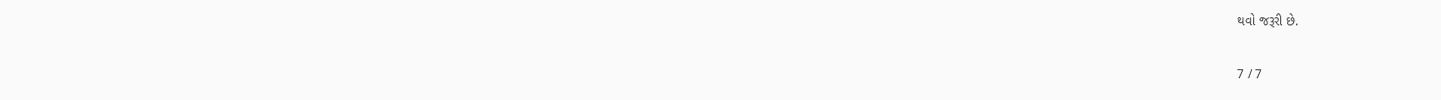થવો જરૂરી છે.

7 / 7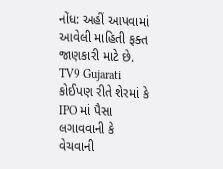નોંધ: અહીં આપવામાં આવેલી માહિતી ફક્ત જાણકારી માટે છે. TV9 Gujarati કોઈપણ રીતે શેરમાં કે IPO માં પૈસા લગાવવાની કે વેચવાની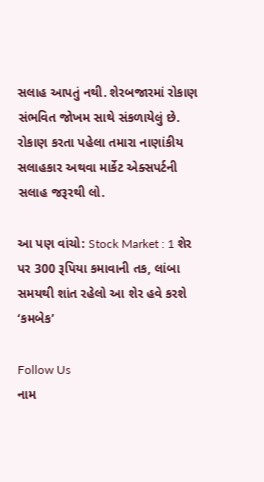સલાહ આપતું નથી. શેરબજારમાં રોકાણ સંભવિત જોખમ સાથે સંકળાયેલું છે. રોકાણ કરતા પહેલા તમારા નાણાંકીય સલાહકાર અથવા માર્કેટ એક્સપર્ટની સલાહ જરૂરથી લો.

આ પણ વાંચો: Stock Market : 1 શેર પર 300 રૂપિયા કમાવાની તક, લાંબા સમયથી શાંત રહેલો આ શેર હવે કરશે ‘કમબેક’

Follow Us
નામ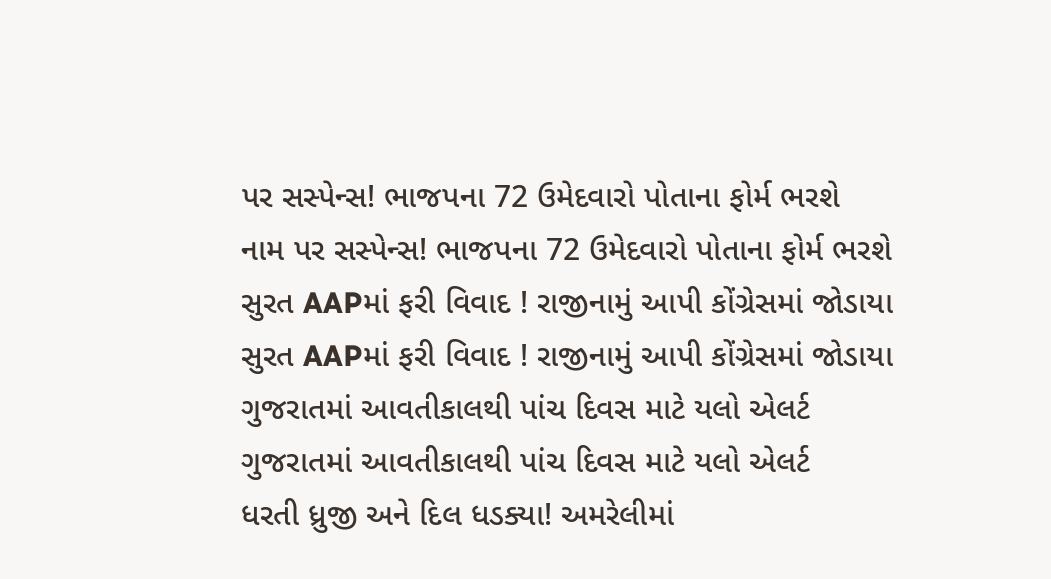પર સસ્પેન્સ! ભાજપના 72 ઉમેદવારો પોતાના ફોર્મ ભરશે
નામ પર સસ્પેન્સ! ભાજપના 72 ઉમેદવારો પોતાના ફોર્મ ભરશે
સુરત AAPમાં ફરી વિવાદ ! રાજીનામું આપી કોંગ્રેસમાં જોડાયા
સુરત AAPમાં ફરી વિવાદ ! રાજીનામું આપી કોંગ્રેસમાં જોડાયા
ગુજરાતમાં આવતીકાલથી પાંચ દિવસ માટે યલો એલર્ટ
ગુજરાતમાં આવતીકાલથી પાંચ દિવસ માટે યલો એલર્ટ
ધરતી ધ્રુજી અને દિલ ધડક્યા! અમરેલીમાં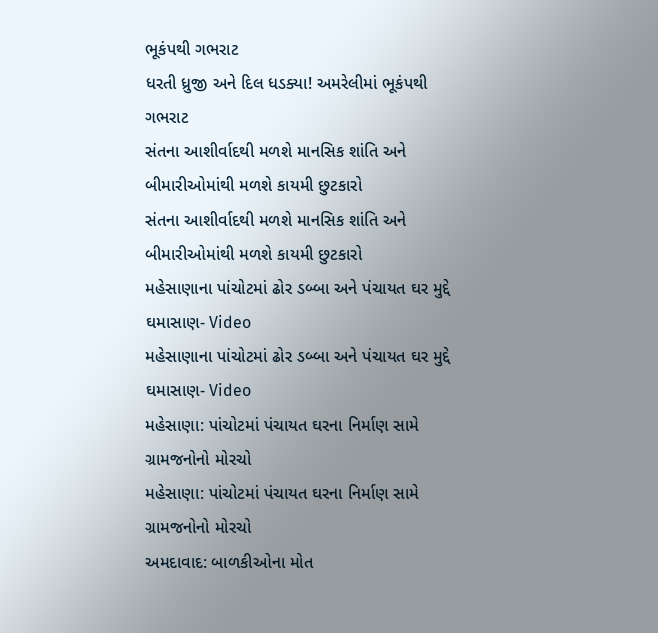ભૂકંપથી ગભરાટ
ધરતી ધ્રુજી અને દિલ ધડક્યા! અમરેલીમાં ભૂકંપથી ગભરાટ
સંતના આશીર્વાદથી મળશે માનસિક શાંતિ અને બીમારીઓમાંથી મળશે કાયમી છુટકારો
સંતના આશીર્વાદથી મળશે માનસિક શાંતિ અને બીમારીઓમાંથી મળશે કાયમી છુટકારો
મહેસાણાના પાંચોટમાં ઢોર ડબ્બા અને પંચાયત ઘર મુદ્દે ઘમાસાણ- Video
મહેસાણાના પાંચોટમાં ઢોર ડબ્બા અને પંચાયત ઘર મુદ્દે ઘમાસાણ- Video
મહેસાણા: પાંચોટમાં પંચાયત ઘરના નિર્માણ સામે ગ્રામજનોનો મોરચો
મહેસાણા: પાંચોટમાં પંચાયત ઘરના નિર્માણ સામે ગ્રામજનોનો મોરચો
અમદાવાદ: બાળકીઓના મોત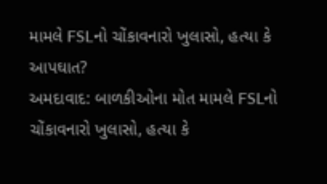મામલે FSLનો ચોંકાવનારો ખુલાસો, હત્યા કે આપઘાત?
અમદાવાદ: બાળકીઓના મોત મામલે FSLનો ચોંકાવનારો ખુલાસો, હત્યા કે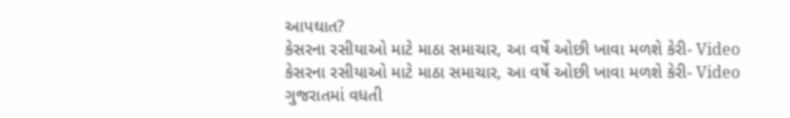આપઘાત?
કેસરના રસીયાઓ માટે માઠા સમાચાર, આ વર્ષે ઓછી ખાવા મળશે કેરી- Video
કેસરના રસીયાઓ માટે માઠા સમાચાર, આ વર્ષે ઓછી ખાવા મળશે કેરી- Video
ગુજરાતમાં વધતી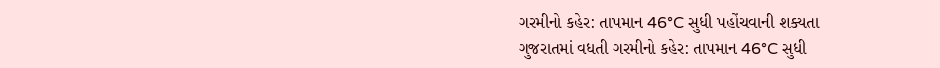ગરમીનો કહેર: તાપમાન 46°C સુધી પહોંચવાની શક્યતા
ગુજરાતમાં વધતી ગરમીનો કહેર: તાપમાન 46°C સુધી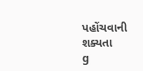પહોંચવાની શક્યતા
g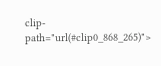clip-path="url(#clip0_868_265)">